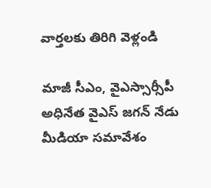వార్తలకు తిరిగి వెళ్లండి

మాజీ సీఎం, వైఎస్సార్సీపీ అధినేత వైఎస్ జగన్ నేడు మీడియా సమావేశం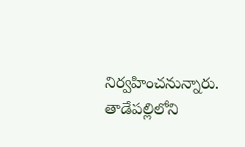నిర్వహించనున్నారు. తాడేపల్లిలోని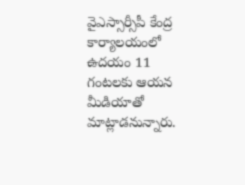వైఎస్సార్సీపీ కేంద్ర కార్యాలయంలో ఉదయం 11 గంటలకు ఆయన మీడియాతో మాట్లాడనున్నారు.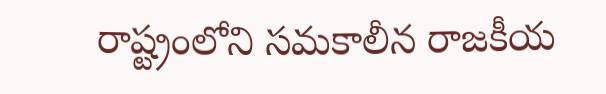రాష్ట్రంలోని సమకాలీన రాజకీయ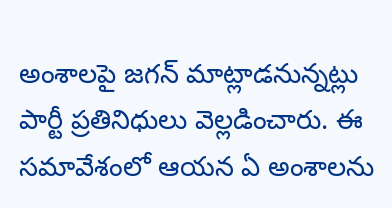అంశాలపై జగన్ మాట్లాడనున్నట్లు పార్టీ ప్రతినిధులు వెల్లడించారు. ఈ సమావేశంలో ఆయన ఏ అంశాలను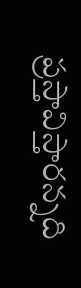ప్రస్తావిస్తారన్నది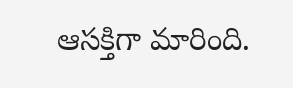ఆసక్తిగా మారింది.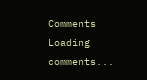Comments
Loading comments...